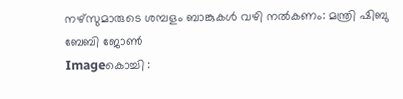നഴ്‌സുമാരുടെ ശമ്പളം ബാങ്കുകള്‍ വഴി നല്‍കണം: മന്ത്രി ഷിബു ബേബി ജോണ്‍
Imageകൊച്ചി :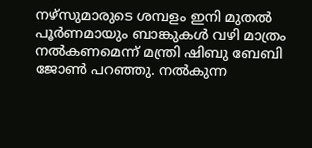നഴ്‌സുമാരുടെ ശമ്പളം ഇനി മുതല്‍ പൂര്‍ണമായും ബാങ്കുകള്‍ വഴി മാത്രം നല്‍കണമെന്ന് മന്ത്രി ഷിബു ബേബി ജോണ്‍ പറഞ്ഞു. നല്‍കുന്ന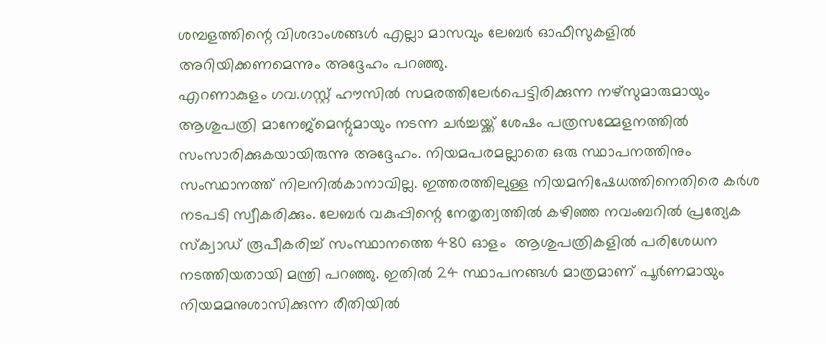ശമ്പളത്തിന്റെ വിശദാംശങ്ങള്‍ എല്ലാ മാസവും ലേബര്‍ ഓഫീസുകളില്‍ അറിയിക്കണമെന്നും അദ്ദേഹം പറഞ്ഞു.
എറണാകുളം ഗവ.ഗസ്റ്റ് ഹൗസില്‍ സമരത്തിലേര്‍പെട്ടിരിക്കുന്ന നഴ്‌സുമാരുമായും ആശുപത്രി മാനേജ്‌മെന്റുമായും നടന്ന ചര്‍ച്ചയ്ക്ക് ശേഷം പത്രസമ്മേളനത്തില്‍ സംസാരിക്കുകയായിരുന്നു അദ്ദേഹം. നിയമപരമല്ലാതെ ഒരു സ്ഥാപനത്തിനും സംസ്ഥാനത്ത് നിലനില്‍കാനാവില്ല. ഇത്തരത്തിലുള്ള നിയമനിഷേധത്തിനെതിരെ കര്‍ശ നടപടി സ്വീകരിക്കും. ലേബര്‍ വകുപ്പിന്റെ നേതൃത്വത്തില്‍ കഴിഞ്ഞ നവംബറില്‍ പ്രത്യേക സ്‌ക്വാഡ് രൂപീകരിച്ച് സംസ്ഥാനത്തെ 480 ഓളം  ആശുപത്രികളില്‍ പരിശേധന നടത്തിയതായി മന്ത്രി പറഞ്ഞു. ഇതില്‍ 24 സ്ഥാപനങ്ങള്‍ മാത്രമാണ് പൂര്‍ണമായും നിയമമനുശാസിക്കുന്ന രീതിയില്‍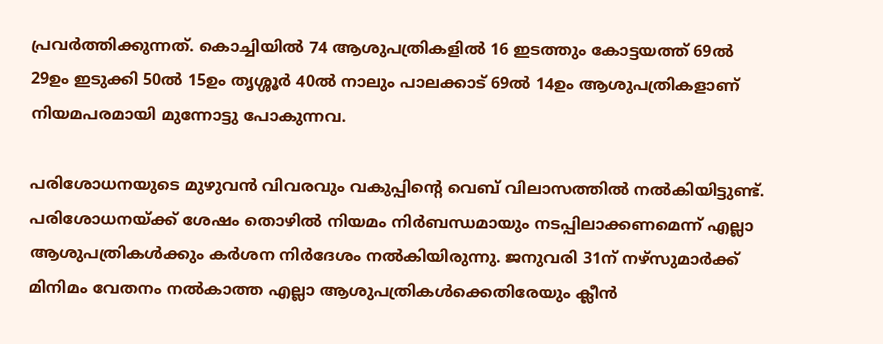പ്രവര്‍ത്തിക്കുന്നത്. കൊച്ചിയില്‍ 74 ആശുപത്രികളില്‍ 16 ഇടത്തും കോട്ടയത്ത് 69ല്‍ 29ഉം ഇടുക്കി 50ല്‍ 15ഉം തൃശ്ശൂര്‍ 40ല്‍ നാലും പാലക്കാട് 69ല്‍ 14ഉം ആശുപത്രികളാണ് നിയമപരമായി മുന്നോട്ടു പോകുന്നവ.

പരിശോധനയുടെ മുഴുവന്‍ വിവരവും വകുപ്പിന്റെ വെബ് വിലാസത്തില്‍ നല്‍കിയിട്ടുണ്ട്. പരിശോധനയ്ക്ക് ശേഷം തൊഴില്‍ നിയമം നിര്‍ബന്ധമായും നടപ്പിലാക്കണമെന്ന് എല്ലാ ആശുപത്രികള്‍ക്കും കര്‍ശന നിര്‍ദേശം നല്‍കിയിരുന്നു. ജനുവരി 31ന് നഴ്‌സുമാര്‍ക്ക് മിനിമം വേതനം നല്‍കാത്ത എല്ലാ ആശുപത്രികള്‍ക്കെതിരേയും ക്ലീന്‍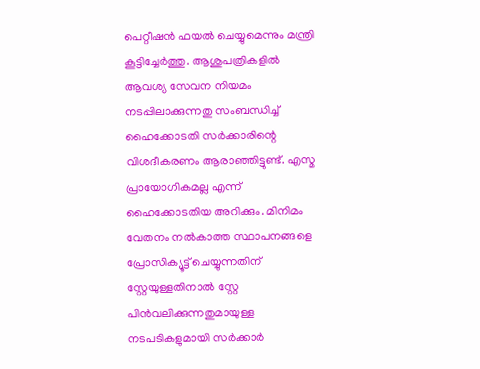പെറ്റീഷന്‍ ഫയല്‍ ചെയ്യുമെന്നും മന്ത്രി കൂട്ടിച്ചേര്‍ത്തു. ആശുപത്രികളില്‍ ആവശ്യ സേവന നിയമം നടപ്പിലാക്കുന്നതു സംബന്ധിച്ച് ഹൈക്കോടതി സര്‍ക്കാരിന്റെ വിശദീകരണം ആരാഞ്ഞിട്ടുണ്ട്. എസ്മ പ്രായോഗികമല്ല എന്ന് ഹൈക്കോടതിയ അറിക്കും. മിനിമം വേതനം നല്‍കാത്ത സ്ഥാപനങ്ങളെ പ്രോസിക്യൂട്ട് ചെയ്യുന്നതിന് സ്റ്റേയുള്ളതിനാല്‍ സ്റ്റേ  പിന്‍വലിക്കുന്നതുമായുള്ള നടപടികളുമായി സര്‍ക്കാര്‍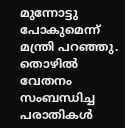മുന്നോട്ടു പോകുമെന്ന് മന്ത്രി പറഞ്ഞു. തൊഴില്‍ വേതനം സംബന്ധിച്ച പരാതികള്‍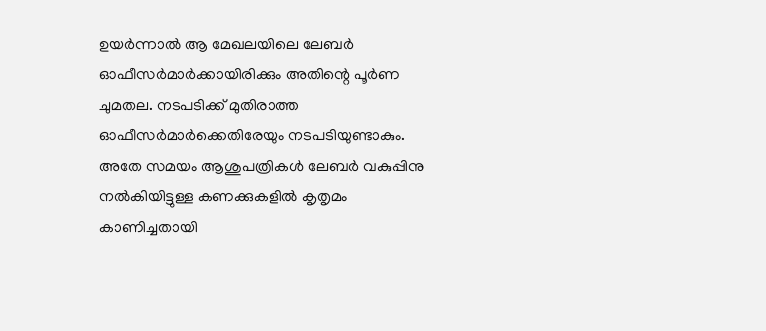ഉയര്‍ന്നാല്‍ ആ മേഖലയിലെ ലേബര്‍ ഓഫീസര്‍മാര്‍ക്കായിരിക്കും അതിന്റെ പൂര്‍ണ ചുമതല. നടപടിക്ക് മുതിരാത്ത ഓഫീസര്‍മാര്‍ക്കെതിരേയും നടപടിയുണ്ടാകും. അതേ സമയം ആശുപത്രികള്‍ ലേബര്‍ വകുപ്പിനു നല്‍കിയിട്ടുള്ള കണക്കുകളില്‍ കൃതൃമം കാണിച്ചതായി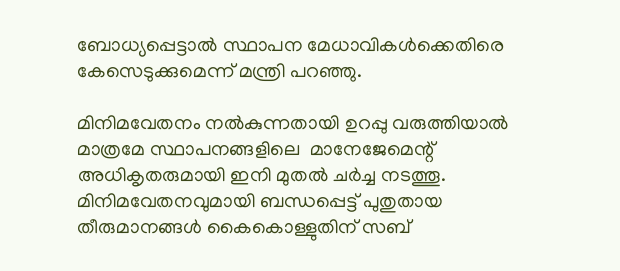ബോധ്യപ്പെട്ടാല്‍ സ്ഥാപന മേധാവികള്‍ക്കെതിരെ കേസെടുക്കുമെന്ന് മന്ത്രി പറഞ്ഞു.

മിനിമവേതനം നല്‍കുന്നതായി ഉറപ്പു വരുത്തിയാല്‍ മാത്രമേ സ്ഥാപനങ്ങളിലെ  മാനേജേമെന്റ് അധികൃതരുമായി ഇനി മുതല്‍ ചര്‍ച്ച നടത്തൂ. മിനിമവേതനവുമായി ബന്ധപ്പെട്ട് പുതുതായ തീരുമാനങ്ങള്‍ കൈകൊള്ളുതിന് സബ്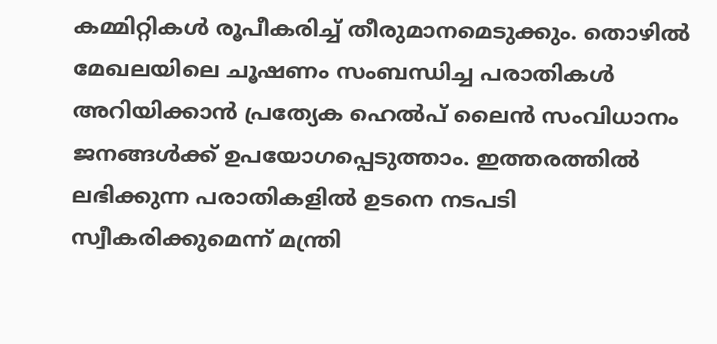കമ്മിറ്റികള്‍ രൂപീകരിച്ച് തീരുമാനമെടുക്കും. തൊഴില്‍ മേഖലയിലെ ചൂഷണം സംബന്ധിച്ച പരാതികള്‍ അറിയിക്കാന്‍ പ്രത്യേക ഹെല്‍പ് ലൈന്‍ സംവിധാനം ജനങ്ങള്‍ക്ക് ഉപയോഗപ്പെടുത്താം. ഇത്തരത്തില്‍ ലഭിക്കുന്ന പരാതികളില്‍ ഉടനെ നടപടി സ്വീകരിക്കുമെന്ന് മന്ത്രി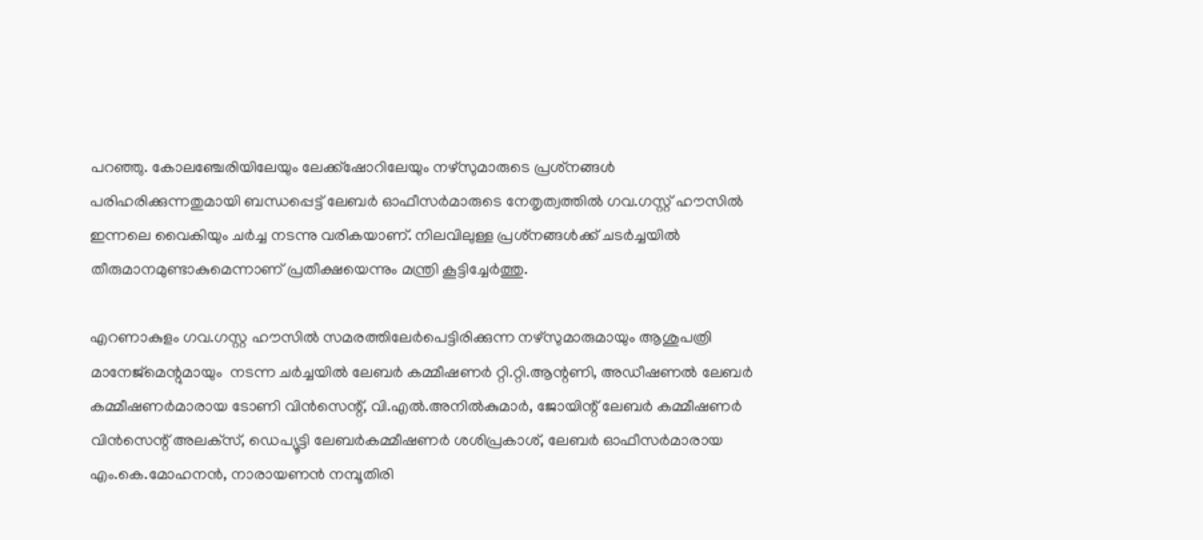പറഞ്ഞു. കോലഞ്ചേരിയിലേയും ലേക്ക്‌ഷോറിലേയും നഴ്‌സുമാരുടെ പ്രശ്‌നങ്ങള്‍ പരിഹരിക്കുന്നതുമായി ബന്ധപ്പെട്ട് ലേബര്‍ ഓഫീസര്‍മാരുടെ നേതൃത്വത്തില്‍ ഗവ.ഗസ്റ്റ് ഹൗസില്‍ ഇന്നലെ വൈകിയും ചര്‍ച്ച നടന്നു വരികയാണ്. നിലവിലുള്ള പ്രശ്‌നങ്ങള്‍ക്ക് ചടര്‍ച്ചയില്‍ തീരുമാനമുണ്ടാകുമെന്നാണ് പ്രതീക്ഷയെന്നും മന്ത്രി കൂട്ടിച്ചേര്‍ത്തു.

എറണാകുളം ഗവ.ഗസ്റ്റ ഹൗസില്‍ സമരത്തിലേര്‍പെട്ടിരിക്കുന്ന നഴ്‌സുമാരുമായും ആശുപത്രി മാനേജ്‌മെന്റുമായും  നടന്ന ചര്‍ച്ചയില്‍ ലേബര്‍ കമ്മീഷണര്‍ റ്റി.റ്റി.ആന്റണി, അഡീഷണല്‍ ലേബര്‍ കമ്മീഷണര്‍മാരായ ടോണി വിന്‍സെന്റ്, വി.എല്‍.അനില്‍കുമാര്‍, ജോയിന്റ് ലേബര്‍ കമ്മീഷണര്‍ വിന്‍സെന്റ് അലക്‌സ്, ഡെപ്യൂട്ടി ലേബര്‍കമ്മീഷണര്‍ ശശിപ്രകാശ്, ലേബര്‍ ഓഫീസര്‍മാരായ എം.കെ.മോഹനന്‍, നാരായണന്‍ നമ്പൂതിരി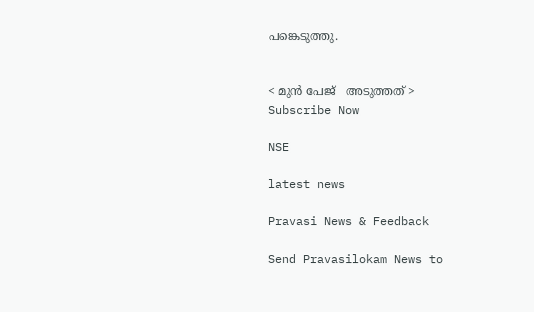പങ്കെടുത്തു.


< മുന്‍ പേജ്‌   അടുത്തത് >
Subscribe Now

NSE

latest news

Pravasi News & Feedback

Send Pravasilokam News to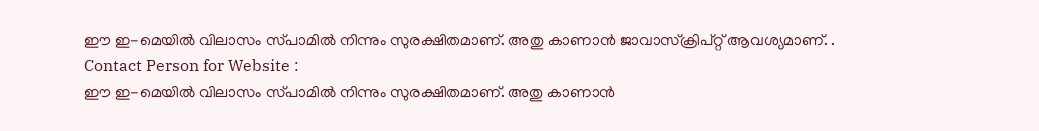ഈ ഇ-മെയില്‍ വിലാസം സ്‌പാമില്‍ നിന്നും സുരക്ഷിതമാണ്‌. അതു കാണാന്‍ ജാവാസ്ക്രിപ്റ്റ്‌ ആവശ്യമാണ്‌. .
Contact Person for Website :
ഈ ഇ-മെയില്‍ വിലാസം സ്‌പാമില്‍ നിന്നും സുരക്ഷിതമാണ്‌. അതു കാണാന്‍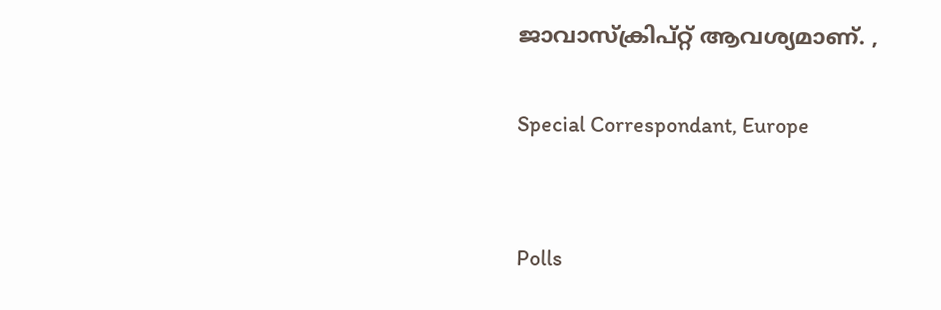ജാവാസ്ക്രിപ്റ്റ്‌ ആവശ്യമാണ്‌. ,

Special Correspondant, Europe


Polls